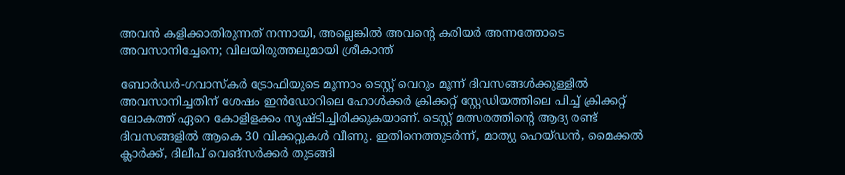അവന്‍ കളിക്കാതിരുന്നത് നന്നായി, അല്ലെങ്കില്‍ അവന്റെ കരിയര്‍ അന്നത്തോടെ അവസാനിച്ചേനെ; വിലയിരുത്തലുമായി ശ്രീകാന്ത്

ബോര്‍ഡര്‍-ഗവാസ്‌കര്‍ ട്രോഫിയുടെ മൂന്നാം ടെസ്റ്റ് വെറും മൂന്ന് ദിവസങ്ങള്‍ക്കുള്ളില്‍ അവസാനിച്ചതിന് ശേഷം ഇന്‍ഡോറിലെ ഹോള്‍ക്കര്‍ ക്രിക്കറ്റ് സ്റ്റേഡിയത്തിലെ പിച്ച് ക്രിക്കറ്റ് ലോകത്ത് ഏറെ കോളിളക്കം സൃഷ്ടിച്ചിരിക്കുകയാണ്. ടെസ്റ്റ് മത്സരത്തിന്റെ ആദ്യ രണ്ട് ദിവസങ്ങളില്‍ ആകെ 30 വിക്കറ്റുകള്‍ വീണു. ഇതിനെത്തുടര്‍ന്ന്, മാത്യു ഹെയ്ഡന്‍, മൈക്കല്‍ ക്ലാര്‍ക്ക്, ദിലീപ് വെങ്സര്‍ക്കര്‍ തുടങ്ങി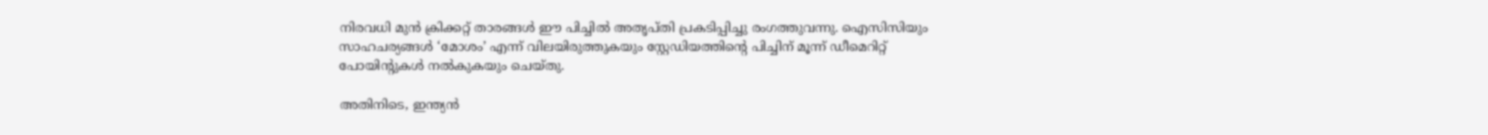നിരവധി മുന്‍ ക്രിക്കറ്റ് താരങ്ങള്‍ ഈ പിച്ചില്‍ അതൃപ്തി പ്രകടിപ്പിച്ചു രംഗത്തുവന്നു. ഐസിസിയും സാഹചര്യങ്ങള്‍ ‘മോശം’ എന്ന് വിലയിരുത്തുകയും സ്റ്റേഡിയത്തിന്റെ പിച്ചിന് മൂന്ന് ഡീമെറിറ്റ് പോയിന്റുകള്‍ നല്‍കുകയും ചെയ്തു.

അതിനിടെ, ഇന്ത്യന്‍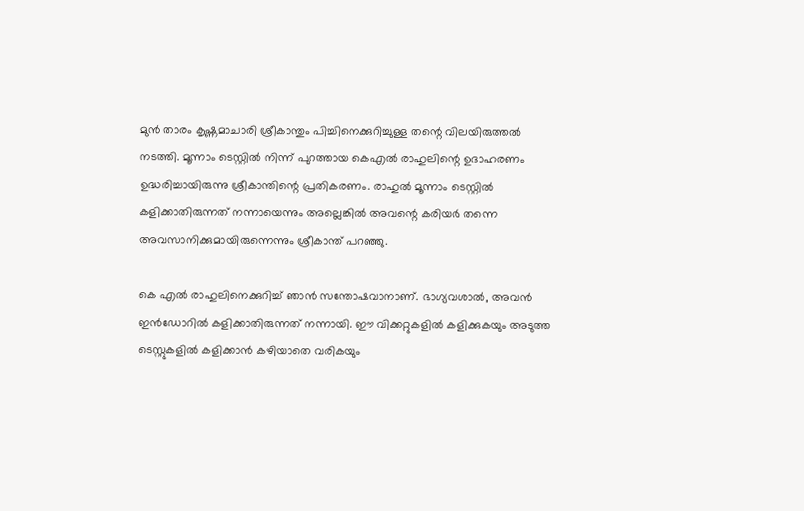മുന്‍ താരം കൃഷ്ണമാചാരി ശ്രീകാന്തും പിച്ചിനെക്കുറിച്ചുള്ള തന്റെ വിലയിരുത്തല്‍ നടത്തി. മൂന്നാം ടെസ്റ്റില്‍ നിന്ന് പുറത്തായ കെഎല്‍ രാഹുലിന്റെ ഉദാഹരണം ഉദ്ധരിച്ചായിരുന്നു ശ്രീകാന്തിന്റെ പ്രതികരണം. രാഹുല്‍ മൂന്നാം ടെസ്റ്റില്‍ കളിക്കാതിരുന്നത് നന്നായെന്നും അല്ലെങ്കില്‍ അവന്റെ കരിയര്‍ തന്നെ അവസാനിക്കുമായിരുന്നെന്നും ശ്രീകാന്ത് പറഞ്ഞു.

കെ എല്‍ രാഹുലിനെക്കുറിച്ച് ഞാന്‍ സന്തോഷവാനാണ്. ഭാഗ്യവശാല്‍, അവന്‍ ഇന്‍ഡോറില്‍ കളിക്കാതിരുന്നത് നന്നായി. ഈ വിക്കറ്റുകളില്‍ കളിക്കുകയും അടുത്ത ടെസ്റ്റുകളില്‍ കളിക്കാന്‍ കഴിയാതെ വരികയും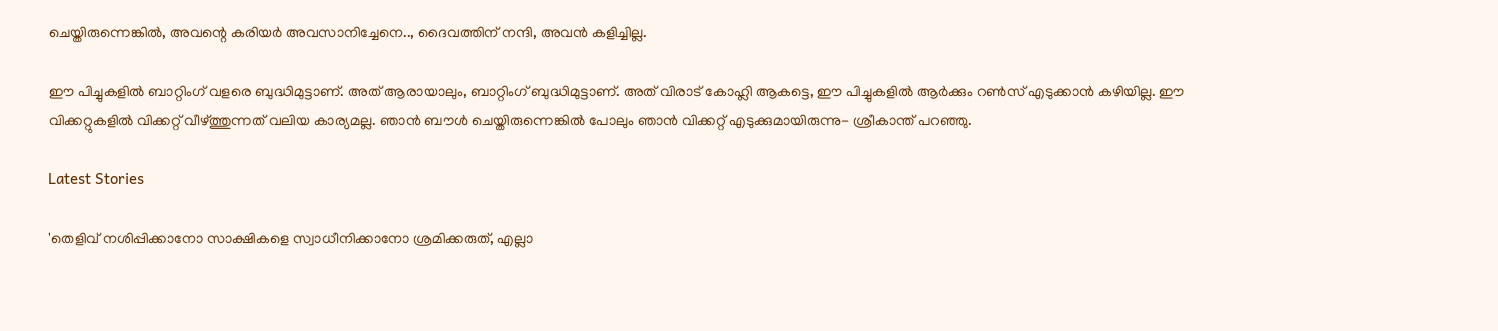ചെയ്തിരുന്നെങ്കില്‍, അവന്റെ കരിയര്‍ അവസാനിച്ചേനെ.., ദൈവത്തിന് നന്ദി, അവന്‍ കളിച്ചില്ല.

ഈ പിച്ചുകളില്‍ ബാറ്റിംഗ് വളരെ ബുദ്ധിമുട്ടാണ്. അത് ആരായാലും, ബാറ്റിംഗ് ബുദ്ധിമുട്ടാണ്. അത് വിരാട് കോഹ്ലി ആകട്ടെ, ഈ പിച്ചുകളില്‍ ആര്‍ക്കും റണ്‍സ് എടുക്കാന്‍ കഴിയില്ല. ഈ വിക്കറ്റുകളില്‍ വിക്കറ്റ് വീഴ്ത്തുന്നത് വലിയ കാര്യമല്ല. ഞാന്‍ ബൗള്‍ ചെയ്തിരുന്നെങ്കില്‍ പോലും ഞാന്‍ വിക്കറ്റ് എടുക്കുമായിരുന്നു- ശ്രീകാന്ത് പറഞ്ഞു.

Latest Stories

'തെളിവ് നശിപ്പിക്കാനോ സാക്ഷികളെ സ്വാധീനിക്കാനോ ശ്രമിക്കരുത്, എല്ലാ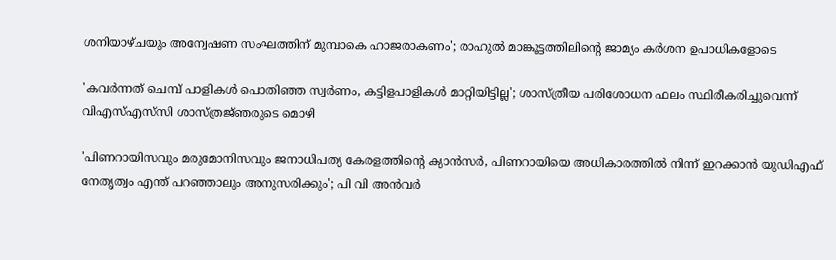ശനിയാഴ്ചയും അന്വേഷണ സംഘത്തിന് മുമ്പാകെ ഹാജരാകണം'; രാഹുൽ മാങ്കൂട്ടത്തിലിന്റെ ജാമ്യം കർശന ഉപാധികളോടെ

'കവർന്നത് ചെമ്പ് പാളികൾ പൊതിഞ്ഞ സ്വർണം, കട്ടിളപാളികൾ മാറ്റിയിട്ടില്ല'; ശാസ്ത്രീയ പരിശോധന ഫലം സ്ഥിരീകരിച്ചുവെന്ന് വിഎസ്എസ്‍സി ശാസ്ത്രജ്‌ഞരുടെ മൊഴി

'പിണറായിസവും മരുമോനിസവും ജനാധിപത്യ കേരളത്തിന്റെ ക്യാൻസർ, പിണറായിയെ അധികാരത്തിൽ നിന്ന് ഇറക്കാൻ യുഡിഎഫ് നേതൃത്വം എന്ത്‌ പറഞ്ഞാലും അനുസരിക്കും'; പി വി അൻവർ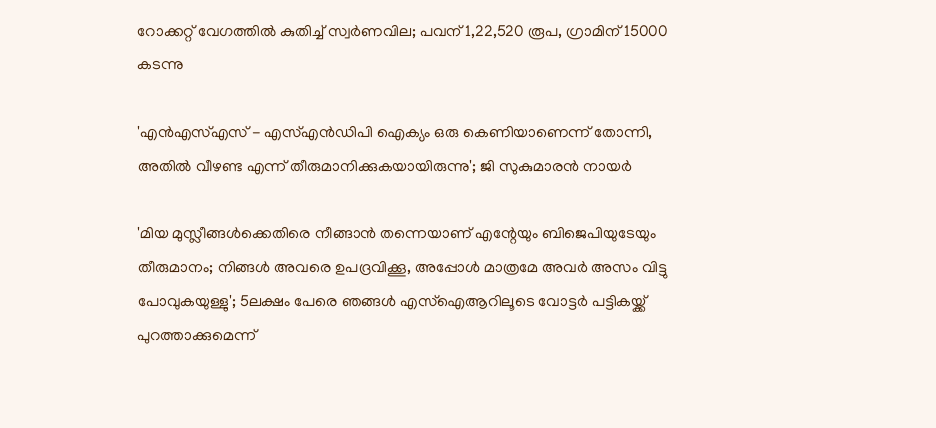റോക്കറ്റ് വേഗത്തിൽ കുതിച്ച് സ്വർണവില; പവന് 1,22,520 രൂപ, ഗ്രാമിന് 15000 കടന്നു

'എന്‍എസ്എസ് - എസ്എന്‍ഡിപി ഐക്യം ഒരു കെണിയാണെന്ന് തോന്നി, അതിൽ വീഴണ്ട എന്ന് തീരുമാനിക്കുകയായിരുന്നു'; ജി സുകുമാരൻ നായർ

'മിയ മുസ്ലീങ്ങള്‍ക്കെതിരെ നീങ്ങാന്‍ തന്നെയാണ് എന്റേയും ബിജെപിയുടേയും തീരുമാനം; നിങ്ങള്‍ അവരെ ഉപദ്രവിക്കൂ, അപ്പോള്‍ മാത്രമേ അവര്‍ അസം വിട്ടു പോവുകയുള്ളു'; 5ലക്ഷം പേരെ ഞങ്ങള്‍ എസ്‌ഐആറിലൂടെ വോട്ടര്‍ പട്ടികയ്ക്ക് പുറത്താക്കുമെന്ന്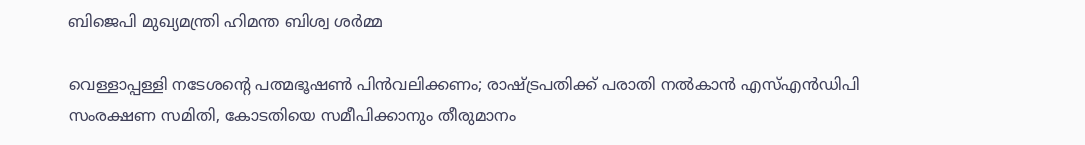ബിജെപി മുഖ്യമന്ത്രി ഹിമന്ത ബിശ്വ ശര്‍മ്മ

വെള്ളാപ്പള്ളി നടേശന്റെ പത്മഭൂഷൺ പിൻവലിക്കണം; രാഷ്ട്രപതിക്ക് പരാതി നൽകാൻ എസ്എൻഡിപി സംരക്ഷണ സമിതി, കോടതിയെ സമീപിക്കാനും തീരുമാനം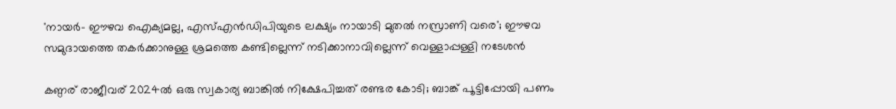'നായർ- ഈഴവ ഐക്യമല്ല, എസ്എൻഡിപിയുടെ ലക്ഷ്യം നായാടി മുതൽ നസ്രാണി വരെ'; ഈഴവ സമുദായത്തെ തകർക്കാനുള്ള ശ്രമത്തെ കണ്ടില്ലെന്ന് നടിക്കാനാവില്ലെന്ന് വെള്ളാപ്പള്ളി നടേശൻ

കണ്ഠര് രാജീവര് 2024ല്‍ ഒരു സ്വകാര്യ ബാങ്കില്‍ നിക്ഷേപിച്ചത് രണ്ടര കോടി; ബാങ്ക് പൂട്ടിപ്പോയി പണം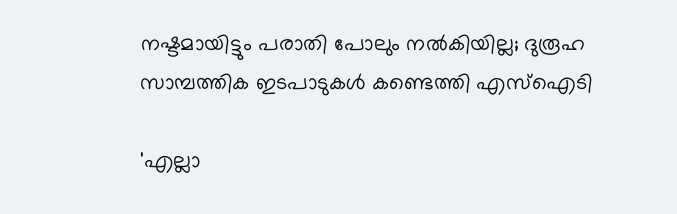നഷ്ടമായിട്ടും പരാതി പോലും നല്‍കിയില്ല; ദുരൂഹ സാമ്പത്തിക ഇടപാടുകള്‍ കണ്ടെത്തി എസ്‌ഐടി

'എല്ലാ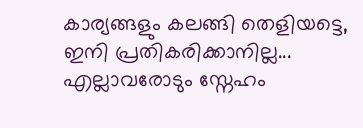കാര്യങ്ങളും കലങ്ങി തെളിയട്ടെ, ഇനി പ്രതികരിക്കാനില്ല... എല്ലാവരോടും സ്നേഹം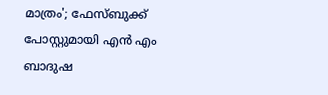മാത്രം'; ഫേസ്ബുക്ക് പോസ്റ്റുമായി എൻ എം ബാദുഷ